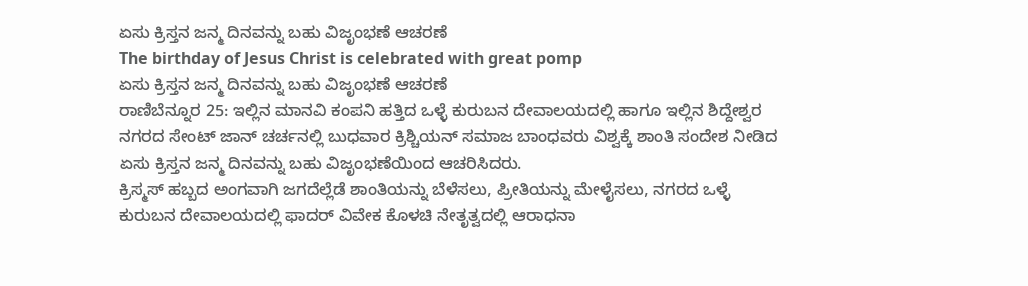ಏಸು ಕ್ರಿಸ್ತನ ಜನ್ಮ ದಿನವನ್ನು ಬಹು ವಿಜೃಂಭಣೆ ಆಚರಣೆ
The birthday of Jesus Christ is celebrated with great pomp
ಏಸು ಕ್ರಿಸ್ತನ ಜನ್ಮ ದಿನವನ್ನು ಬಹು ವಿಜೃಂಭಣೆ ಆಚರಣೆ
ರಾಣಿಬೆನ್ನೂರ 25: ಇಲ್ಲಿನ ಮಾನವಿ ಕಂಪನಿ ಹತ್ತಿದ ಒಳ್ಳೆ ಕುರುಬನ ದೇವಾಲಯದಲ್ಲಿ ಹಾಗೂ ಇಲ್ಲಿನ ಶಿದ್ದೇಶ್ವರ ನಗರದ ಸೇಂಟ್ ಜಾನ್ ಚರ್ಚನಲ್ಲಿ ಬುಧವಾರ ಕ್ರಿಶ್ಚಿಯನ್ ಸಮಾಜ ಬಾಂಧವರು ವಿಶ್ವಕ್ಕೆ ಶಾಂತಿ ಸಂದೇಶ ನೀಡಿದ ಏಸು ಕ್ರಿಸ್ತನ ಜನ್ಮ ದಿನವನ್ನು ಬಹು ವಿಜೃಂಭಣೆಯಿಂದ ಆಚರಿಸಿದರು.
ಕ್ರಿಸ್ಮಸ್ ಹಬ್ಬದ ಅಂಗವಾಗಿ ಜಗದೆಲ್ಲೆಡೆ ಶಾಂತಿಯನ್ನು ಬೆಳೆಸಲು, ಪ್ರೀತಿಯನ್ನು ಮೇಳೈಸಲು, ನಗರದ ಒಳ್ಳೆ ಕುರುಬನ ದೇವಾಲಯದಲ್ಲಿ ಫಾದರ್ ವಿವೇಕ ಕೊಳಚಿ ನೇತೃತ್ವದಲ್ಲಿ ಆರಾಧನಾ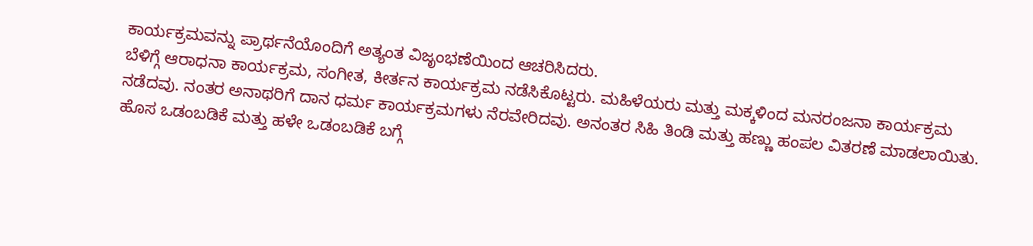ಕಾರ್ಯಕ್ರಮವನ್ನು ಪ್ರಾರ್ಥನೆಯೊಂದಿಗೆ ಅತ್ಯಂತ ವಿಜೃಂಭಣೆಯಿಂದ ಆಚರಿಸಿದರು.
ಬೆಳಿಗ್ಗೆ ಆರಾಧನಾ ಕಾರ್ಯಕ್ರಮ, ಸಂಗೀತ, ಕೀರ್ತನ ಕಾರ್ಯಕ್ರಮ ನಡೆಸಿಕೊಟ್ಟರು. ಮಹಿಳೆಯರು ಮತ್ತು ಮಕ್ಕಳಿಂದ ಮನರಂಜನಾ ಕಾರ್ಯಕ್ರಮ ನಡೆದವು. ನಂತರ ಅನಾಥರಿಗೆ ದಾನ ಧರ್ಮ ಕಾರ್ಯಕ್ರಮಗಳು ನೆರವೇರಿದವು. ಅನಂತರ ಸಿಹಿ ತಿಂಡಿ ಮತ್ತು ಹಣ್ಣು ಹಂಪಲ ವಿತರಣೆ ಮಾಡಲಾಯಿತು.
ಹೊಸ ಒಡಂಬಡಿಕೆ ಮತ್ತು ಹಳೇ ಒಡಂಬಡಿಕೆ ಬಗ್ಗೆ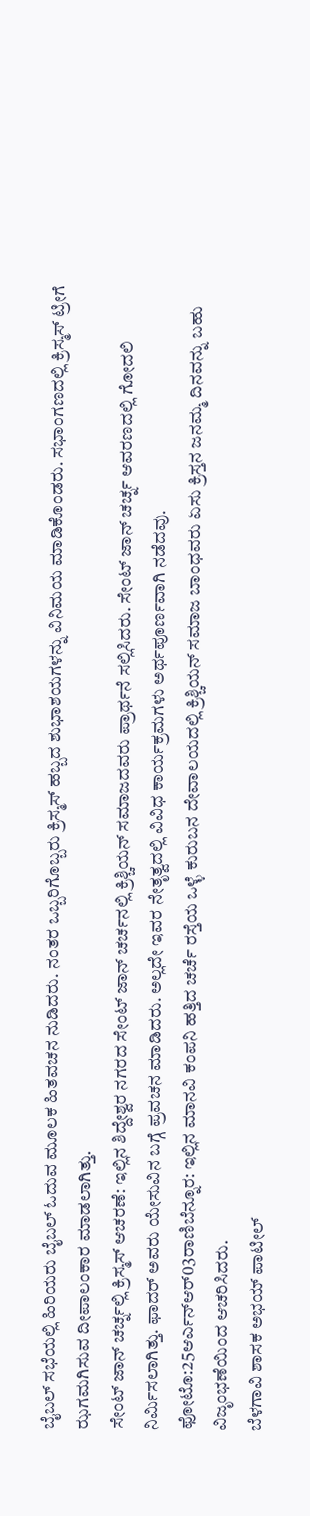ಬೈಬಲ್ ಸಭೆಯಲ್ಲಿ ಹಿರಿಯರು ಬೈಬಲ್ ಓದುವ ಮೂಲಕ ಹಿತವಚನ ನುಡಿದರು. ನಂತರ ಒಬ್ಬರಿಗೊಬ್ಬರು ಕ್ರಿಸ್ಮಸ್ ಹಬ್ಬದ ಶುಭಾಶಯಗಳನ್ನು ವಿನಿಮಯ ಮಾಡಿಕೊಂಡರು. ಸಭಾಂಗಣದಲ್ಲಿ ಕ್ರಿಸ್ಮಸ್ ಟ್ರೀಗೆ ಝಗಮಗಿಸುವ ದೀಪಾಲಂಕಾರ ಮಾಡಲಾಗಿತ್ತು.
ಸೇಂಟ್ ಜಾನ್ ಚರ್ಚ್ನಲ್ಲಿ ಕ್ರಿಸ್ಮಸ್ ಆಚರಣೆ: ಇಲ್ಲಿನ ಶಿದ್ದೇಶ್ವರ ನಗರದ ಸೇಂಟ್ ಜಾನ್ ಚರ್ಚನಲ್ಲಿ ಕ್ರಿಶ್ಚಿಯನ್ ಸಮಾಜದವರು ಪ್ರಾರ್ಥನೆ ಸಲ್ಲಿಸಿದರು. ಸೇಂಟ್ ಜಾನ್ ಚರ್ಚ್ನ ಆವರಣದಲ್ಲಿ ಗೋದಲಿ ನಿರ್ಮಿಸಲಾಗಿತ್ತು. ಫಾದರ್ ಅವರು ಯೇಸುವಿನ ಬಗ್ಗೆ ಪ್ರವಚನ ಮಾಡಿದರು. ಅಲ್ಲದೇ ಇವರ ನೇತೃತ್ವದಲ್ಲಿ ವಿವಿಧ ಕಾರ್ಯಕ್ರಮಗಳು ಅರ್ಥಪೂರ್ಣವಾಗಿ ನಡೆದವು.
ಫೋಟೊ:25ಆರ್ಎನ್ಆರ್03ರಾಣಿಬೆನ್ನೂರ: ಇಲ್ಲಿನ ಮಾನವಿ ಕಂಪನಿ ಹತ್ತಿದ ಚರ್ಚೆ ರಸ್ತೆಯ ಒಳ್ಳೆ ಕುರುಬನ ದೇವಾಲಯದಲ್ಲಿ ಕ್ರಿಶ್ಚಿಯನ್ ಸಮಾಜ ಬಾಂಧವರು ಏಸು ಕ್ರಿಸ್ತನ ಜನಮ್ಮ ದಿನವನ್ನು ಬಹು ವಿಜೃಂಭಣೆಯಿಂದ ಆಚರಿಸಿದರು.
ಬೆಳಗಾವಿ ಶಾಸಕ ಅಭಯ್ ಪಾಟೀಲ್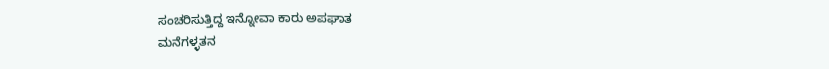ಸಂಚರಿಸುತ್ತಿದ್ದ ಇನ್ನೋವಾ ಕಾರು ಅಪಘಾತ
ಮನೆಗಳ್ಳತನ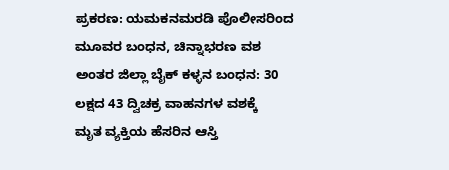ಪ್ರಕರಣ: ಯಮಕನಮರಡಿ ಪೊಲೀಸರಿಂದ ಮೂವರ ಬಂಧನ, ಚಿನ್ನಾಭರಣ ವಶ
ಅಂತರ ಜಿಲ್ಲಾ ಬೈಕ್ ಕಳ್ಳನ ಬಂಧನ: 30 ಲಕ್ಷದ 43 ದ್ವಿಚಕ್ರ ವಾಹನಗಳ ವಶಕ್ಕೆ
ಮೃತ ವ್ಯಕ್ತಿಯ ಹೆಸರಿನ ಆಸ್ತಿ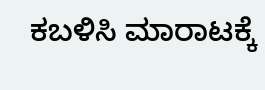ಕಬಳಿಸಿ ಮಾರಾಟಕ್ಕೆ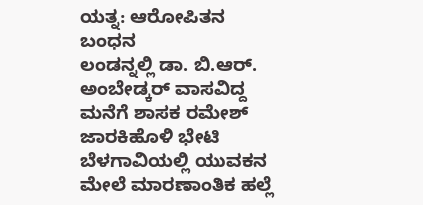ಯತ್ನ: ಆರೋಪಿತನ ಬಂಧನ
ಲಂಡನ್ನಲ್ಲಿ ಡಾ. ಬಿ.ಆರ್. ಅಂಬೇಡ್ಕರ್ ವಾಸವಿದ್ದ ಮನೆಗೆ ಶಾಸಕ ರಮೇಶ್ ಜಾರಕಿಹೊಳಿ ಭೇಟಿ
ಬೆಳಗಾವಿಯಲ್ಲಿ ಯುವಕನ ಮೇಲೆ ಮಾರಣಾಂತಿಕ ಹಲ್ಲೆ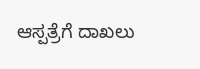ಆಸ್ಪತ್ರೆಗೆ ದಾಖಲು